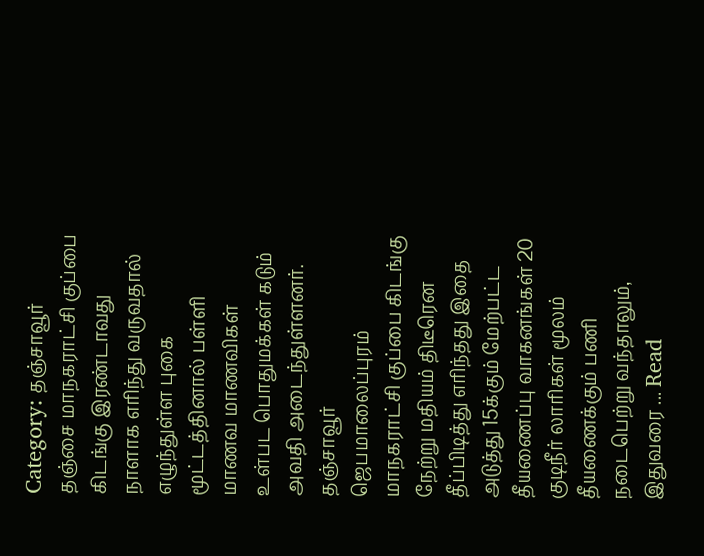Category: தஞ்சாவூர்
தஞ்சை மாநகராட்சி குப்பை கிடங்கு இரண்டாவது நாளாக எரிந்து வருவதால் எழுந்துள்ள புகை மூட்டத்தினால் பள்ளி மாணவ மாணவிகள் உள்பட பொதுமக்கள் கடும் அவதி அடைந்துள்ளனர்.
தஞ்சாவூர் ஜெபமாலைப்புரம் மாநகராட்சி குப்பை கிடங்கு நேற்று மதியம் திடீரென தீப்பிடித்து எரிந்தது இதை அடுத்து 15க்கும் மேற்பட்ட தீயணைப்பு வாகனங்கள் 20 குடிநீர் லாரிகள் மூலம் தீயணைக்கும் பணி நடைபெற்று வந்தாலும், இதுவரை ... Read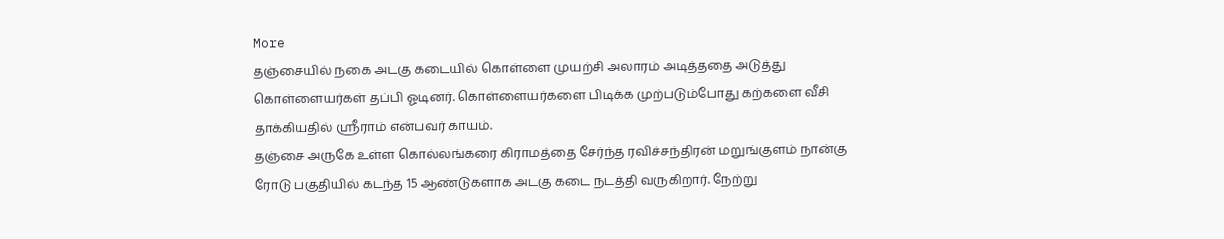More
தஞ்சையில் நகை அடகு கடையில் கொள்ளை முயற்சி அலாரம் அடித்ததை அடுத்து கொள்ளையர்கள் தப்பி ஓடினர். கொள்ளையர்களை பிடிக்க முற்படும்போது கற்களை வீசி தாக்கியதில் ஸ்ரீராம் என்பவர் காயம்.
தஞ்சை அருகே உள்ள கொல்லங்கரை கிராமத்தை சேர்ந்த ரவிச்சந்திரன் மறுங்குளம் நான்கு ரோடு பகுதியில் கடந்த 15 ஆண்டுகளாக அடகு கடை நடத்தி வருகிறார். நேற்று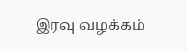இரவு வழக்கம்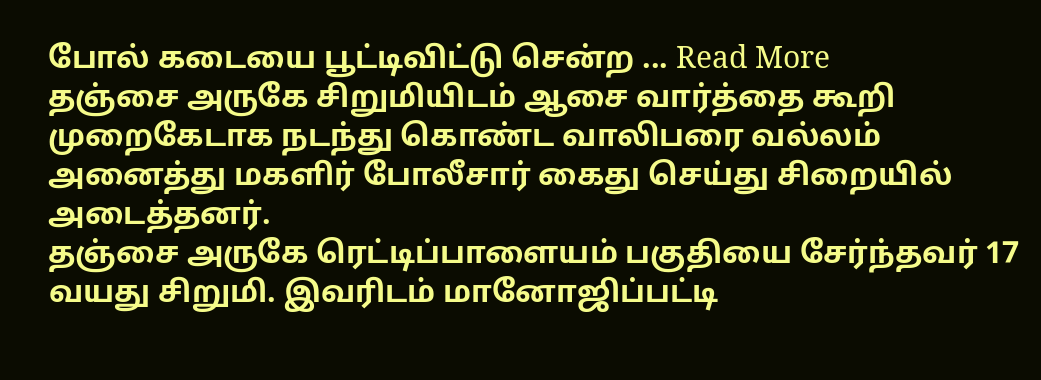போல் கடையை பூட்டிவிட்டு சென்ற ... Read More
தஞ்சை அருகே சிறுமியிடம் ஆசை வார்த்தை கூறி முறைகேடாக நடந்து கொண்ட வாலிபரை வல்லம் அனைத்து மகளிர் போலீசார் கைது செய்து சிறையில் அடைத்தனர்.
தஞ்சை அருகே ரெட்டிப்பாளையம் பகுதியை சேர்ந்தவர் 17 வயது சிறுமி. இவரிடம் மானோஜிப்பட்டி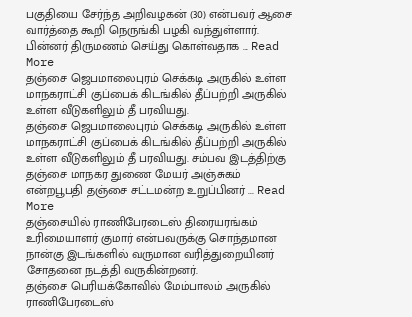பகுதியை சேர்ந்த அறிவழகன் (30) என்பவர் ஆசை வார்த்தை கூறி நெருங்கி பழகி வந்துள்ளார். பின்னர் திருமணம் செய்து கொள்வதாக ... Read More
தஞ்சை ஜெபமாலைபுரம் செக்கடி அருகில் உள்ள மாநகராட்சி குப்பைக் கிடங்கில் தீப்பற்றி அருகில் உள்ள வீடுகளிலும் தீ பரவியது.
தஞ்சை ஜெபமாலைபுரம் செக்கடி அருகில் உள்ள மாநகராட்சி குப்பைக் கிடங்கில் தீப்பற்றி அருகில் உள்ள வீடுகளிலும் தீ பரவியது. சம்பவ இடத்திற்கு தஞ்சை மாநகர துணை மேயர் அஞ்சுகம் என்றபூபதி தஞ்சை சட்டமன்ற உறுப்பினர் ... Read More
தஞ்சையில் ராணிபேரடைஸ் திரையரங்கம் உரிமையாளர் குமார் என்பவருக்கு சொந்தமான நான்கு இடங்களில் வருமான வரித்துறையினர் சோதனை நடத்தி வருகின்றனர்.
தஞ்சை பெரியக்கோவில் மேம்பாலம் அருகில் ராணிபேரடைஸ்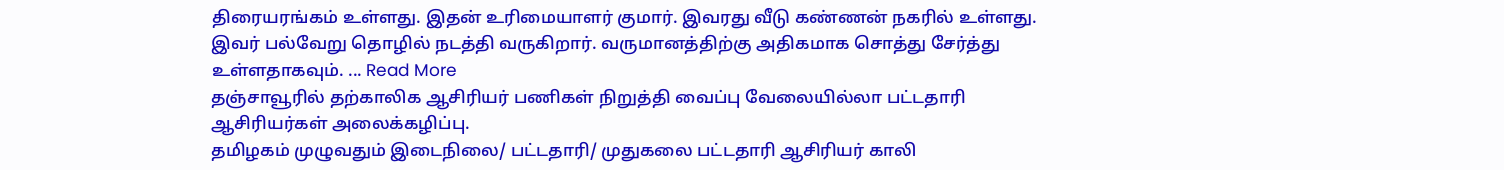திரையரங்கம் உள்ளது. இதன் உரிமையாளர் குமார். இவரது வீடு கண்ணன் நகரில் உள்ளது. இவர் பல்வேறு தொழில் நடத்தி வருகிறார். வருமானத்திற்கு அதிகமாக சொத்து சேர்த்து உள்ளதாகவும். ... Read More
தஞ்சாவூரில் தற்காலிக ஆசிரியர் பணிகள் நிறுத்தி வைப்பு வேலையில்லா பட்டதாரி ஆசிரியர்கள் அலைக்கழிப்பு.
தமிழகம் முழுவதும் இடைநிலை/ பட்டதாரி/ முதுகலை பட்டதாரி ஆசிரியர் காலி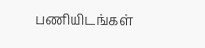பணியிடங்கள்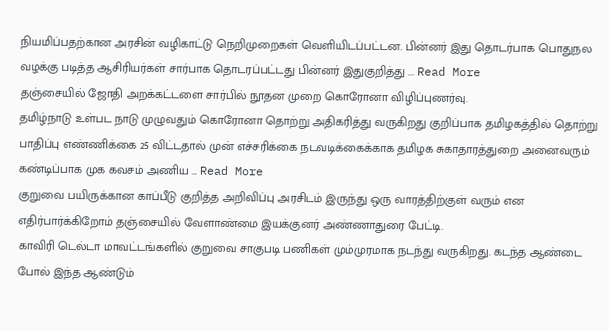நியமிப்பதற்கான அரசின் வழிகாட்டு நெறிமுறைகள் வெளியிடப்பட்டன. பின்னர் இது தொடர்பாக பொதுநல வழக்கு படித்த ஆசிரியர்கள் சார்பாக தொடரப்பட்டது பின்னர் இதுகுறித்து ... Read More
தஞ்சையில் ஜோதி அறக்கட்டளை சார்பில் நூதன முறை கொரோனா விழிப்புணர்வு.
தமிழ்நாடு உள்பட நாடு முழுவதும் கொரோனா தொற்று அதிகரித்து வருகிறது குறிப்பாக தமிழகத்தில் தொற்று பாதிப்பு எண்ணிக்கை 25 விட்டதால் முன் எச்சரிக்கை நடவடிக்கைக்காக தமிழக சுகாதாரத்துறை அனைவரும் கண்டிப்பாக முக கவசம் அணிய ... Read More
குறுவை பயிருக்கான காப்பீடு குறித்த அறிவிப்பு அரசிடம் இருந்து ஒரு வாரத்திற்குள் வரும் என எதிர்பார்க்கிறோம் தஞ்சையில் வேளாண்மை இயக்குனர் அண்ணாதுரை பேட்டி.
காவிரி டெல்டா மாவட்டங்களில் குறுவை சாகுபடி பணிகள் மும்முரமாக நடந்து வருகிறது. கடந்த ஆண்டை போல் இந்த ஆண்டும்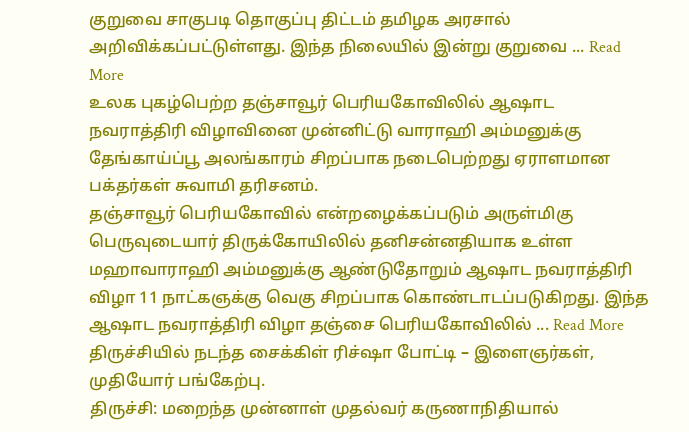குறுவை சாகுபடி தொகுப்பு திட்டம் தமிழக அரசால் அறிவிக்கப்பட்டுள்ளது. இந்த நிலையில் இன்று குறுவை ... Read More
உலக புகழ்பெற்ற தஞ்சாவூர் பெரியகோவிலில் ஆஷாட நவராத்திரி விழாவினை முன்னிட்டு வாராஹி அம்மனுக்கு தேங்காய்ப்பூ அலங்காரம் சிறப்பாக நடைபெற்றது ஏராளமான பக்தர்கள் சுவாமி தரிசனம்.
தஞ்சாவூர் பெரியகோவில் என்றழைக்கப்படும் அருள்மிகு பெருவுடையார் திருக்கோயிலில் தனிசன்னதியாக உள்ள மஹாவாராஹி அம்மனுக்கு ஆண்டுதோறும் ஆஷாட நவராத்திரி விழா 11 நாட்கஞக்கு வெகு சிறப்பாக கொண்டாடப்படுகிறது. இந்த ஆஷாட நவராத்திரி விழா தஞ்சை பெரியகோவிலில் ... Read More
திருச்சியில் நடந்த சைக்கிள் ரிச்ஷா போட்டி – இளைஞர்கள், முதியோர் பங்கேற்பு.
திருச்சி: மறைந்த முன்னாள் முதல்வர் கருணாநிதியால்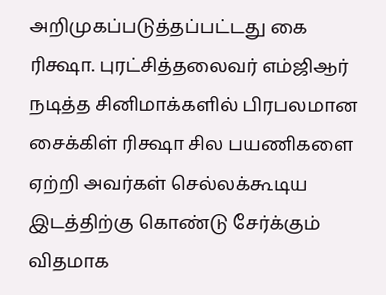அறிமுகப்படுத்தப்பட்டது கை ரிக்ஷா. புரட்சித்தலைவர் எம்ஜிஆர் நடித்த சினிமாக்களில் பிரபலமான சைக்கிள் ரிக்ஷா சில பயணிகளை ஏற்றி அவர்கள் செல்லக்கூடிய இடத்திற்கு கொண்டு சேர்க்கும் விதமாக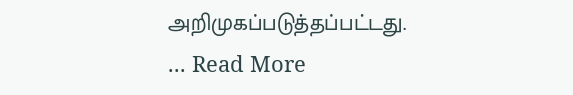அறிமுகப்படுத்தப்பட்டது. ... Read More